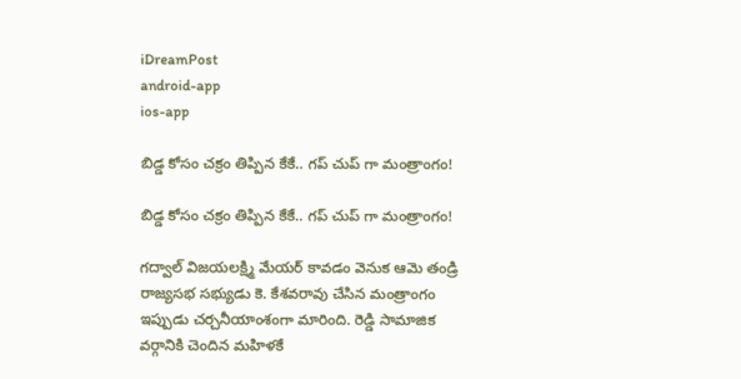iDreamPost
android-app
ios-app

బిడ్డ కోసం చ‌క్రం తిప్పిన కేకే.. గ‌ప్ చుప్ గా మంత్రాంగం!

బిడ్డ కోసం చ‌క్రం తిప్పిన కేకే.. గ‌ప్ చుప్ గా మంత్రాంగం!

గ‌ద్వాల్ విజ‌య‌ల‌క్ష్మి మేయ‌ర్ కావ‌డం వెనుక ఆమె తండ్రి రాజ్యసభ సభ్యుడు కె. కేశ‌వ‌రావు చేసిన మంత్రాంగం ఇప్పుడు చ‌ర్చ‌నీయాంశంగా మారింది. రెడ్డి సామాజిక వ‌ర్గానికి చెందిన మ‌హిళ‌కే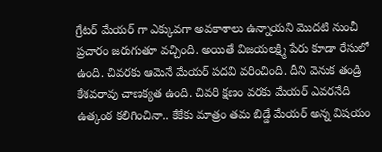గ్రేట‌ర్ మేయ‌ర్ గా ఎక్కువ‌గా అవ‌కాశాలు ఉన్నాయ‌ని మొద‌టి నుంచీ ప్ర‌చారం జ‌రుగుతూ వ‌చ్చింది. అయితే విజ‌య‌ల‌క్ష్మి పేరు కూడా రేసులో ఉంది. చివ‌ర‌కు ఆమెనే మేయ‌ర్ ప‌ద‌వి వ‌రించింది. దీని వెనుక తండ్రి కేశ‌వ‌రావు చాణ‌క్య‌త ఉంది. చివరి క్షణం వరకు మేయ‌ర్ ఎవ‌ర‌నేది ఉత్కంఠ కలిగించినా.. కేకేకు మాత్రం త‌మ బిడ్డే మేయ‌ర్ అన్న విష‌యం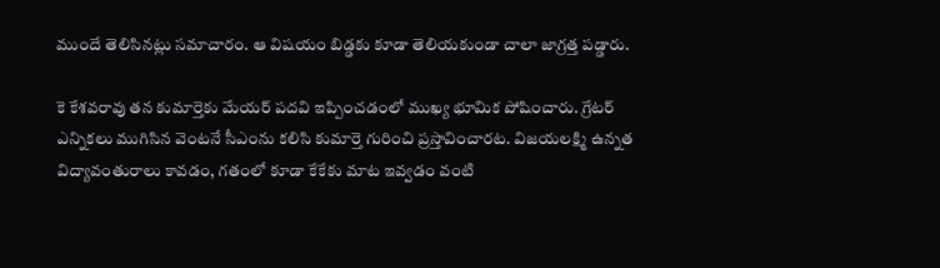ముందే తెలిసిన‌ట్లు స‌మాచారం. ఆ విష‌యం బిడ్డ‌కు కూడా తెలియ‌కుండా చాలా జాగ్ర‌త్త ప‌డ్డారు.

కె కేశవరావు తన కుమార్తెకు మేయర్‌ పదవి ఇప్పించడంలో ముఖ్య భూమిక పోషించారు. గ్రేటర్‌ ఎన్నికలు ముగిసిన వెంట‌నే సీఎంను కలిసి కుమార్తె గురించి ప్రస్తావించార‌ట‌. విజయలక్ష్మి ఉన్నత విద్యావంతురాలు కావడం, గ‌తంలో కూడా కేకేకు మాట ఇవ్వ‌డం వంటి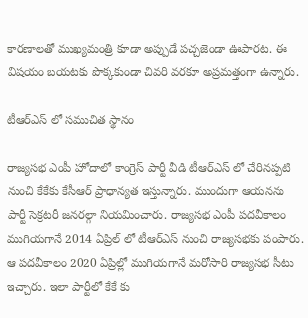కార‌ణాల‌తో ముఖ్యమంత్రి కూడా అప్పుడే పచ్చజెండా ఊపార‌ట‌. ఈ విషయం బయటకు పొక్కకుండా చివరి వరకూ అప్రమత్తంగా ఉన్నారు.

టీఆర్ఎస్ లో స‌ముచిత స్థానం

రాజ్యసభ ఎంపీ హోదాలో కాంగ్రెస్ పార్టీ వీడి టీఆర్ఎస్ లో చేరినప్పటి నుంచి కేకేకు కేసీఆర్ ప్రాధాన్యత ఇస్తున్నారు. ముందుగా ఆయనను పార్టీ సెక్రటరీ జనరల్గా నియమించారు. రాజ్యసభ ఎంపీ పదవీకాలం ముగియగానే 2014 ఏప్రిల్ లో టీఆర్ఎస్ నుంచి రాజ్యసభకు పంపారు. ఆ పదవీకాలం 2020 ఏప్రిల్లో ముగియగానే మరోసారి రాజ్యసభ సీటు ఇచ్చారు. ఇలా పార్టీలో కేకే కు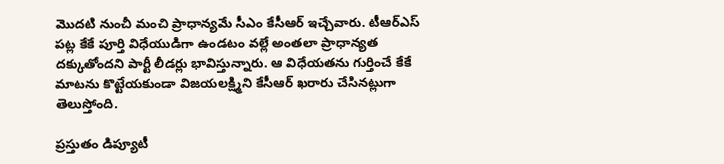మొద‌టి నుంచీ మంచి ప్రాధాన్య‌మే సీఎం కేసీఆర్ ఇచ్చేవారు. టీఆర్ఎస్ పట్ల కేకే పూర్తి విధేయుడిగా ఉండటం వల్లే అంతలా ప్రాధాన్య‌త ద‌క్కుతోంద‌ని పార్టీ లీడర్లు భావిస్తున్నారు. ఆ విధేయ‌త‌ను గుర్తించే కేకే మాట‌ను కొట్టేయ‌కుండా విజ‌య‌ల‌క్ష్మిని కేసీఆర్ ఖ‌రారు చేసిన‌ట్లుగా తెలుస్తోంది.

ప్ర‌స్తుతం డిప్యూటీ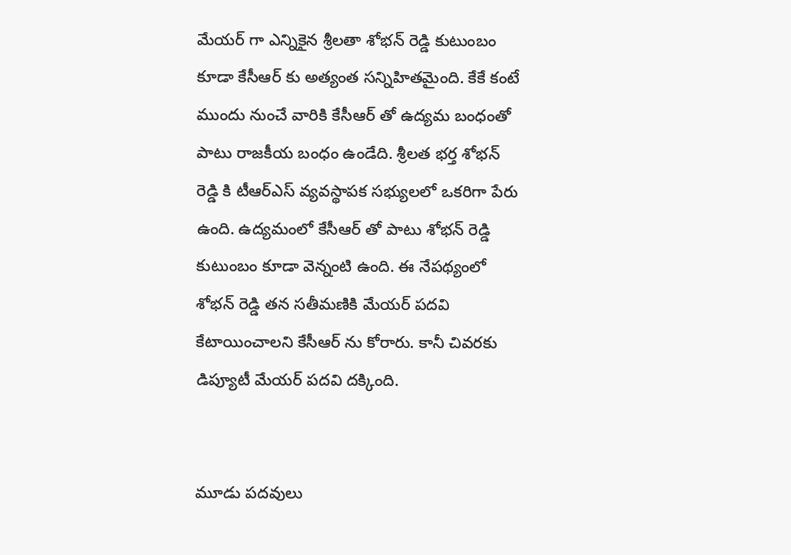మేయ‌ర్ గా ఎన్నికైన శ్రీ‌లతా శోభ‌న్ రెడ్డి కుటుంబం కూడా కేసీఆర్ కు అత్యంత స‌న్నిహిత‌మైంది. కేకే కంటే ముందు నుంచే వారికి కేసీఆర్ తో ఉద్య‌మ బంధంతో పాటు రాజ‌కీయ బంధం ఉండేది. శ్రీ‌ల‌త భ‌ర్త శోభ‌న్ రెడ్డి కి టీఆర్ఎస్ వ్య‌వ‌స్థాప‌క స‌భ్యుల‌లో ఒక‌రిగా పేరు ఉంది. ఉద్య‌మంలో కేసీఆర్ తో పాటు శోభ‌న్ రెడ్డి కుటుంబం కూడా వెన్నంటి ఉంది. ఈ నేప‌థ్యంలో శోభ‌న్ రెడ్డి త‌న స‌తీమ‌ణికి మేయ‌ర్ ప‌ద‌వి కేటాయించాల‌ని కేసీఆర్ ను కోరారు. కానీ చివ‌ర‌కు డిప్యూటీ మేయ‌ర్ ప‌ద‌వి ద‌క్కింది.


మూడు పదవులు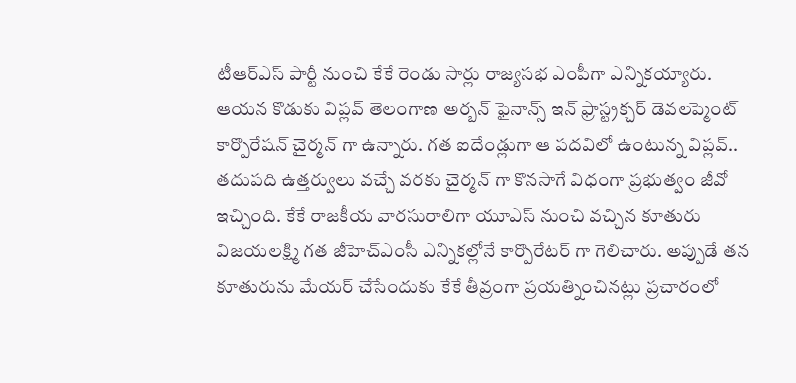టీఆర్ఎస్ పార్టీ నుంచి కేకే రెండు సార్లు రాజ్యసభ ఎంపీగా ఎన్నికయ్యారు. ఆయన కొడుకు విప్లవ్ తెలంగాణ అర్బన్ ఫైనాన్స్ ఇన్ ఫ్రాస్ట్రక్చర్ డెవలప్మెంట్ కార్పొరేషన్ చైర్మన్ గా ఉన్నారు. గత ఐదేండ్లుగా ఆ పదవిలో ఉంటున్న విప్లవ్.. తదుపది ఉత్తర్వులు వచ్చే వరకు చైర్మన్ గా కొనసాగే విధంగా ప్రభుత్వం జీవో ఇచ్చింది. కేకే రాజకీయ వారసురాలిగా యూఎస్ నుంచి వచ్చిన కూతురు విజయలక్ష్మి గత జీహెచ్ఎంసీ ఎన్నికల్లోనే కార్పొరేటర్ గా గెలిచారు. అప్పుడే తన కూతురును మేయర్ చేసేందుకు కేకే తీవ్రంగా ప్రయత్నించినట్లు ప్రచారంలో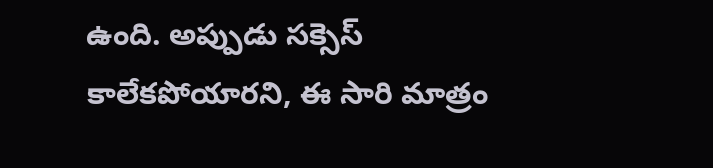ఉంది. అప్పుడు సక్సెస్ కాలేకపోయారని, ఈ సారి మాత్రం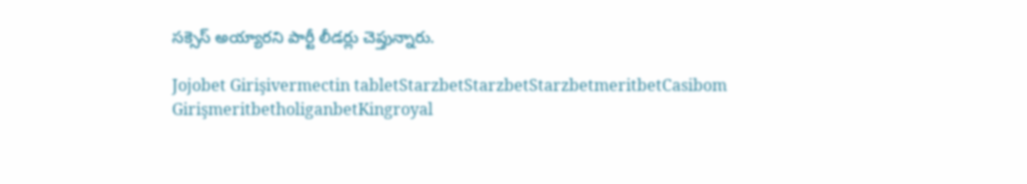సక్సెస్ అయ్యారని పార్టీ లీడర్లు చెప్తున్నారు.

Jojobet Girişivermectin tabletStarzbetStarzbetStarzbetmeritbetCasibom GirişmeritbetholiganbetKingroyal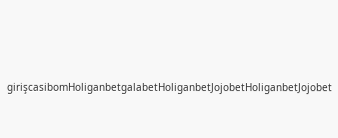girişcasibomHoliganbetgalabetHoliganbetJojobetHoliganbetJojobet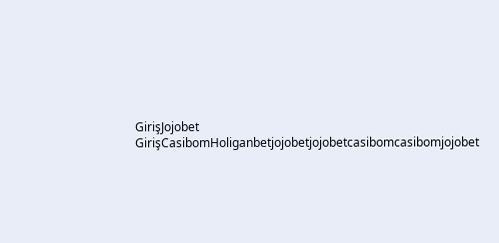GirişJojobet GirişCasibomHoliganbetjojobetjojobetcasibomcasibomjojobet